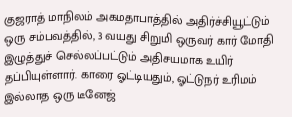குஜராத் மாநிலம் அகமதாபாத்தில் அதிர்ச்சியூட்டும் ஒரு சம்பவத்தில், 3 வயது சிறுமி ஒருவர் கார் மோதி இழுத்துச் செல்லப்பட்டும் அதிசயமாக உயிர் தப்பியுள்ளார். காரை ஓட்டியதும், ஓட்டுநர் உரிமம் இல்லாத ஒரு டீனேஜ்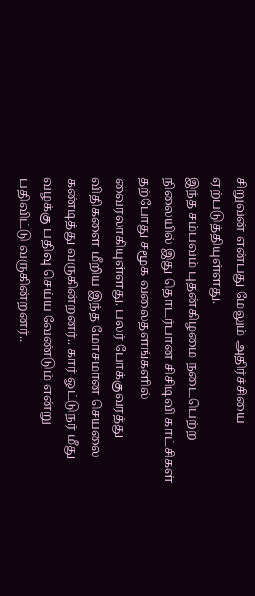சிறுவன் என்பது மேலும் அதிர்ச்சியை ஏற்படுத்தியுள்ளது.
இந்த சம்பவம் புதன்கிழமை நடைபெற்ற நிலையில் இது தொடர்பான சிசிடிவி காட்சிகள் தற்போது சமூக வலைதளங்களில் வைரலாகியுள்ளது. பலர் போக்குவரத்து விதிகளை மீறிய இந்த மோசமான செயலை கண்டித்து வருகின்றனர்.. கார் ஓட்டுநர் மீது வழக்கு பதிவு செய்ய வேண்டும் என்று பதிவிட்டு வருகின்றனர்..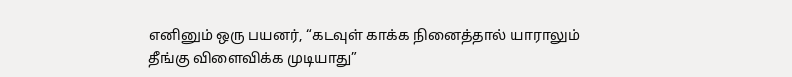எனினும் ஒரு பயனர், “கடவுள் காக்க நினைத்தால் யாராலும் தீங்கு விளைவிக்க முடியாது”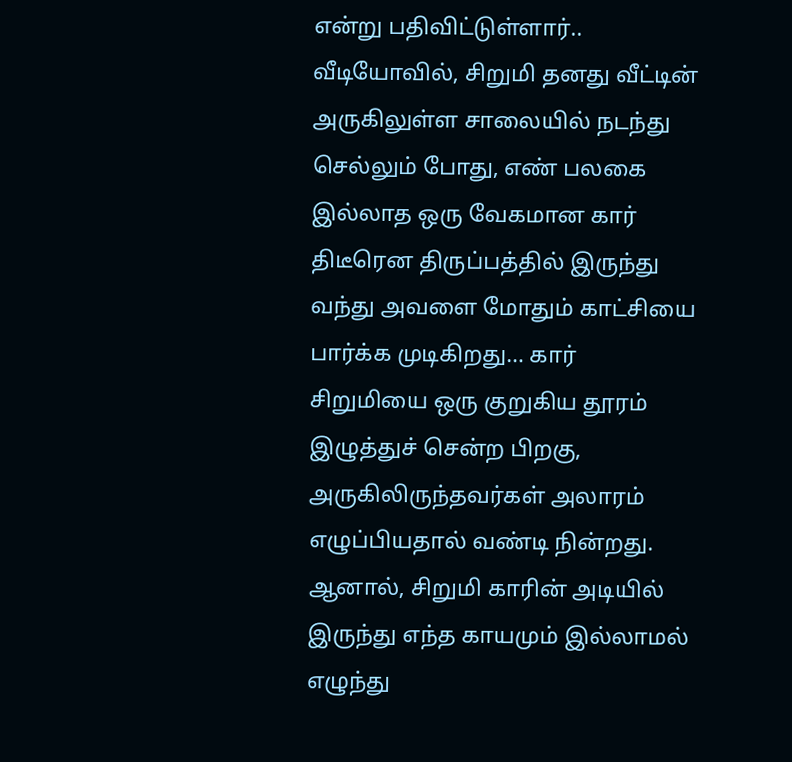என்று பதிவிட்டுள்ளார்..
வீடியோவில், சிறுமி தனது வீட்டின் அருகிலுள்ள சாலையில் நடந்து செல்லும் போது, எண் பலகை இல்லாத ஒரு வேகமான கார் திடீரென திருப்பத்தில் இருந்து வந்து அவளை மோதும் காட்சியை பார்க்க முடிகிறது… கார் சிறுமியை ஒரு குறுகிய தூரம் இழுத்துச் சென்ற பிறகு, அருகிலிருந்தவர்கள் அலாரம் எழுப்பியதால் வண்டி நின்றது. ஆனால், சிறுமி காரின் அடியில் இருந்து எந்த காயமும் இல்லாமல் எழுந்து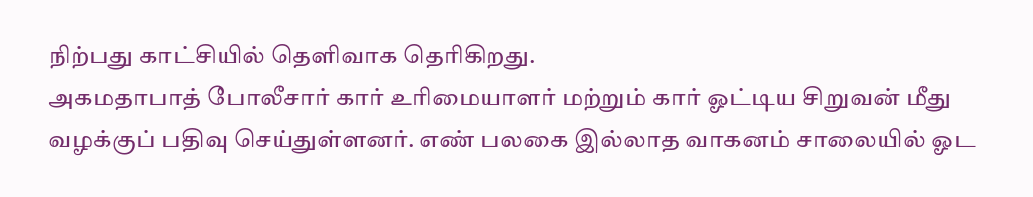நிற்பது காட்சியில் தெளிவாக தெரிகிறது.
அகமதாபாத் போலீசார் கார் உரிமையாளர் மற்றும் கார் ஓட்டிய சிறுவன் மீது வழக்குப் பதிவு செய்துள்ளனர். எண் பலகை இல்லாத வாகனம் சாலையில் ஓட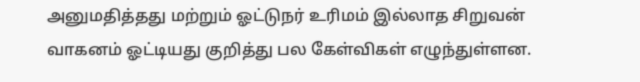அனுமதித்தது மற்றும் ஓட்டுநர் உரிமம் இல்லாத சிறுவன் வாகனம் ஓட்டியது குறித்து பல கேள்விகள் எழுந்துள்ளன.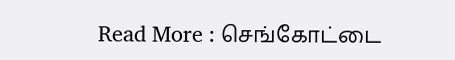Read More : செங்கோட்டை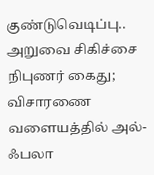குண்டுவெடிப்பு.. அறுவை சிகிச்சை நிபுணர் கைது; விசாரணை வளையத்தில் அல்-ஃபலா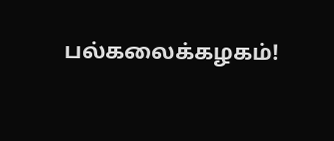பல்கலைக்கழகம்!